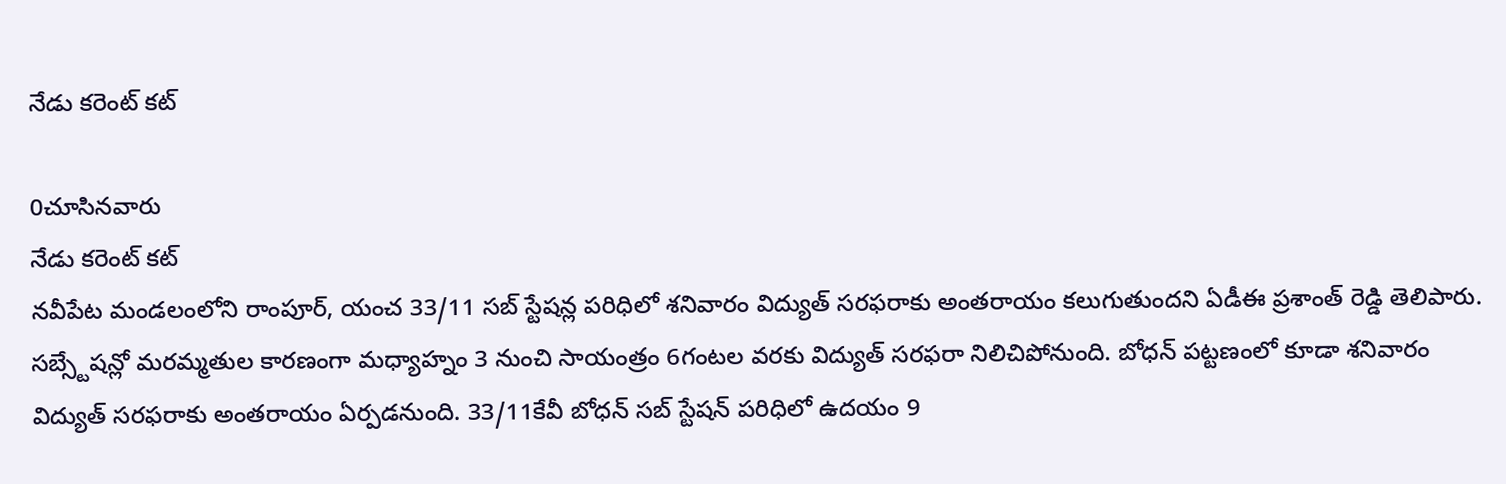నేడు కరెంట్ కట్

0చూసినవారు
నేడు కరెంట్ కట్
నవీపేట మండలంలోని రాంపూర్, యంచ 33/11 సబ్ స్టేషన్ల పరిధిలో శనివారం విద్యుత్ సరఫరాకు అంతరాయం కలుగుతుందని ఏడీఈ ప్రశాంత్ రెడ్డి తెలిపారు. సబ్స్టేషన్లో మరమ్మతుల కారణంగా మధ్యాహ్నం 3 నుంచి సాయంత్రం 6గంటల వరకు విద్యుత్ సరఫరా నిలిచిపోనుంది. బోధన్ పట్టణంలో కూడా శనివారం విద్యుత్ సరఫరాకు అంతరాయం ఏర్పడనుంది. 33/11కేవీ బోధన్ సబ్ స్టేషన్ పరిధిలో ఉదయం 9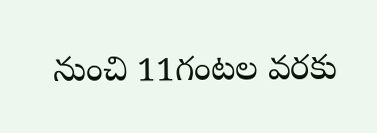నుంచి 11గంటల వరకు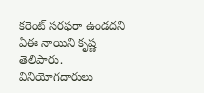కరెంట్ సరఫరా ఉండదని ఏఈ నాయిని కృష్ణ తెలిపారు. వినియోగదారులు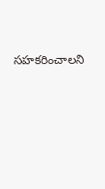సహకరించాలని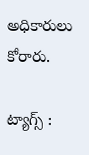అధికారులు కోరారు.

ట్యాగ్స్ :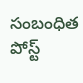సంబంధిత పోస్ట్